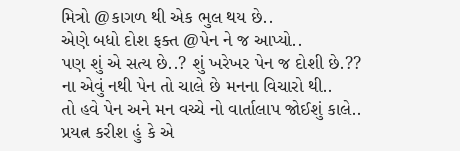મિત્રો @કાગળ થી એક ભુલ થય છે..
એણે બધો દોશ ફક્ત @પેન ને જ આપ્યો..
પણ શું એ સત્ય છે..? શું ખરેખર પેન જ દોશી છે.??
ના એવું નથી પેન તો ચાલે છે મનના વિચારો થી..
તો હવે પેન અને મન વચ્ચે નો વાર્તાલાપ જોઈશું કાલે..
પ્રયત્ન કરીશ હું કે એ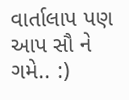વાર્તાલાપ પણ આપ સૌ ને ગમે.. :)